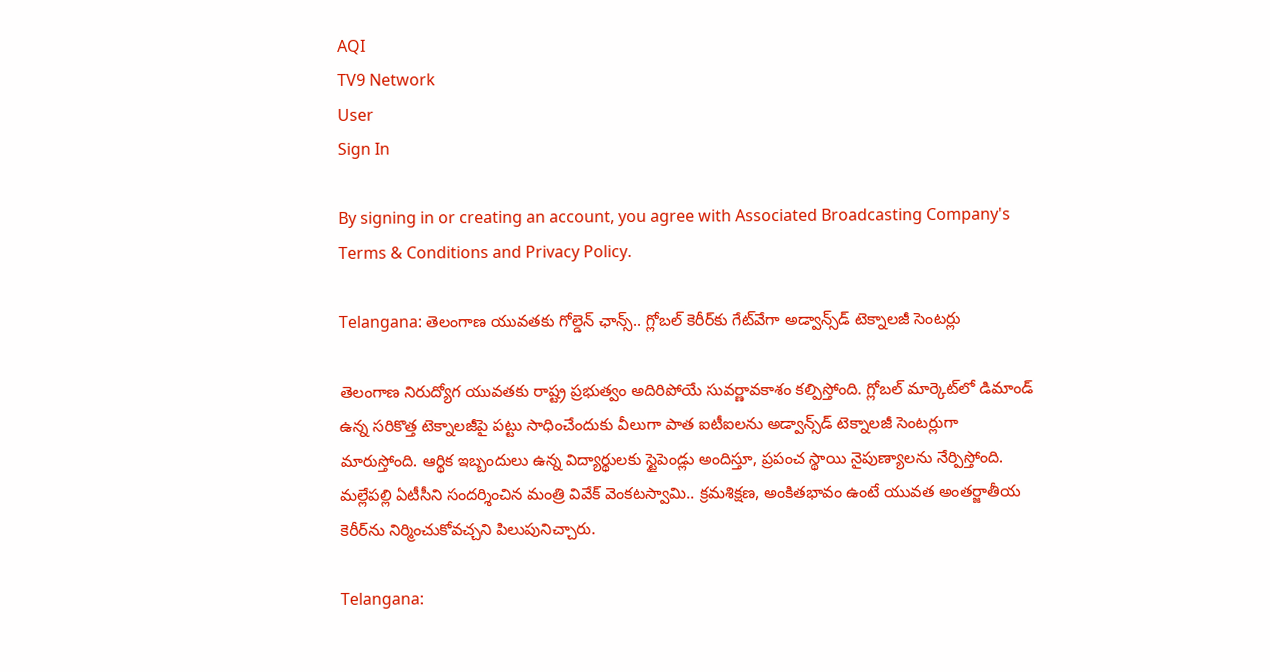AQI
TV9 Network
User
Sign In

By signing in or creating an account, you agree with Associated Broadcasting Company's Terms & Conditions and Privacy Policy.

Telangana: తెలంగాణ యువతకు గోల్డెన్ ఛాన్స్.. గ్లోబల్ కెరీర్‌కు గేట్‌వేగా అడ్వాన్స్‌డ్ టెక్నాలజీ సెంటర్లు

తెలంగాణ నిరుద్యోగ యువతకు రాష్ట్ర ప్రభుత్వం అదిరిపోయే సువర్ణావకాశం కల్పిస్తోంది. గ్లోబల్ మార్కెట్‌లో డిమాండ్ ఉన్న సరికొత్త టెక్నాలజీపై పట్టు సాధించేందుకు వీలుగా పాత ఐటీఐలను అడ్వాన్స్‌డ్ టెక్నాలజీ సెంటర్లుగా మారుస్తోంది. ఆర్థిక ఇబ్బందులు ఉన్న విద్యార్థులకు స్టైపెండ్లు అందిస్తూ, ప్రపంచ స్థాయి నైపుణ్యాలను నేర్పిస్తోంది. మల్లేపల్లి ఏటీసీని సందర్శించిన మంత్రి వివేక్ వెంకటస్వామి.. క్రమశిక్షణ, అంకితభావం ఉంటే యువత అంతర్జాతీయ కెరీర్‌ను నిర్మించుకోవచ్చని పిలుపునిచ్చారు.

Telangana: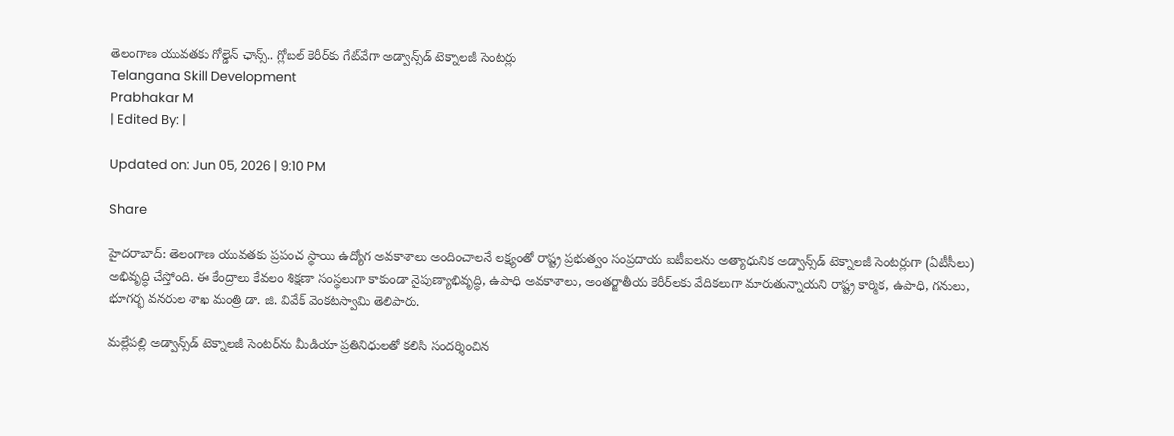తెలంగాణ యువతకు గోల్డెన్ ఛాన్స్.. గ్లోబల్ కెరీర్‌కు గేట్‌వేగా అడ్వాన్స్‌డ్ టెక్నాలజీ సెంటర్లు
Telangana Skill Development
Prabhakar M
| Edited By: |

Updated on: Jun 05, 2026 | 9:10 PM

Share

హైదరాబాద్: తెలంగాణ యువతకు ప్రపంచ స్థాయి ఉద్యోగ అవకాశాలు అందించాలనే లక్ష్యంతో రాష్ట్ర ప్రభుత్వం సంప్రదాయ ఐటీఐలను అత్యాధునిక అడ్వాన్స్‌డ్ టెక్నాలజీ సెంటర్లుగా (ఏటీసీలు) అభివృద్ధి చేస్తోంది. ఈ కేంద్రాలు కేవలం శిక్షణా సంస్థలుగా కాకుండా నైపుణ్యాభివృద్ధి, ఉపాధి అవకాశాలు, అంతర్జాతీయ కెరీర్‌లకు వేదికలుగా మారుతున్నాయని రాష్ట్ర కార్మిక, ఉపాధి, గనులు, భూగర్భ వనరుల శాఖ మంత్రి డా. జి. వివేక్ వెంకటస్వామి తెలిపారు.

మల్లేపల్లి అడ్వాన్స్‌డ్ టెక్నాలజీ సెంటర్‌ను మీడియా ప్రతినిధులతో కలిసి సందర్శించిన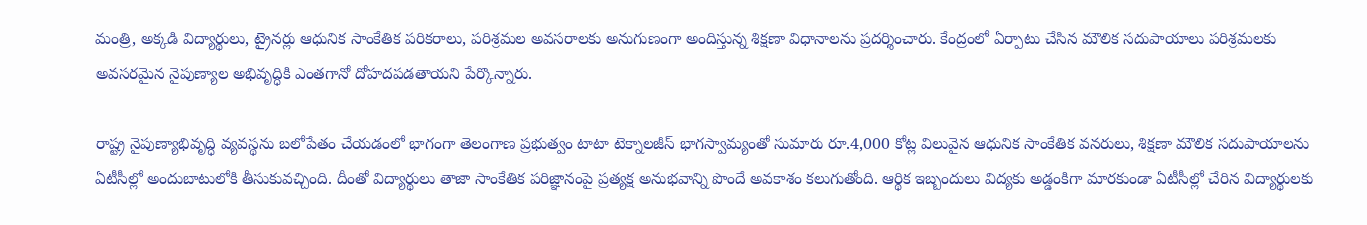మంత్రి, అక్కడి విద్యార్థులు, ట్రైనర్లు ఆధునిక సాంకేతిక పరికరాలు, పరిశ్రమల అవసరాలకు అనుగుణంగా అందిస్తున్న శిక్షణా విధానాలను ప్రదర్శించారు. కేంద్రంలో ఏర్పాటు చేసిన మౌలిక సదుపాయాలు పరిశ్రమలకు అవసరమైన నైపుణ్యాల అభివృద్ధికి ఎంతగానో దోహదపడతాయని పేర్కొన్నారు.

రాష్ట్ర నైపుణ్యాభివృద్ధి వ్యవస్థను బలోపేతం చేయడంలో భాగంగా తెలంగాణ ప్రభుత్వం టాటా టెక్నాలజీస్ భాగస్వామ్యంతో సుమారు రూ.4,000 కోట్ల విలువైన ఆధునిక సాంకేతిక వనరులు, శిక్షణా మౌలిక సదుపాయాలను ఏటీసీల్లో అందుబాటులోకి తీసుకువచ్చింది. దీంతో విద్యార్థులు తాజా సాంకేతిక పరిజ్ఞానంపై ప్రత్యక్ష అనుభవాన్ని పొందే అవకాశం కలుగుతోంది. ఆర్థిక ఇబ్బందులు విద్యకు అడ్డంకిగా మారకుండా ఏటీసీల్లో చేరిన విద్యార్థులకు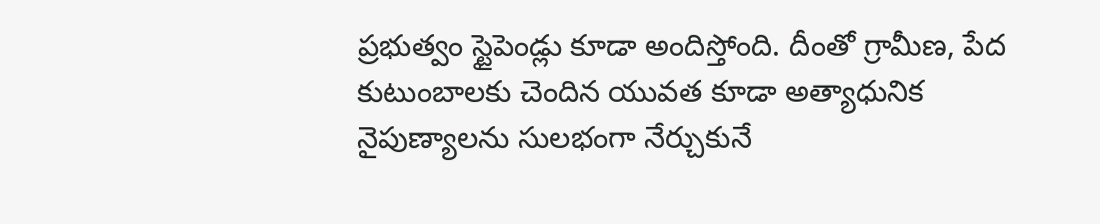ప్రభుత్వం స్టైపెండ్లు కూడా అందిస్తోంది. దీంతో గ్రామీణ, పేద కుటుంబాలకు చెందిన యువత కూడా అత్యాధునిక నైపుణ్యాలను సులభంగా నేర్చుకునే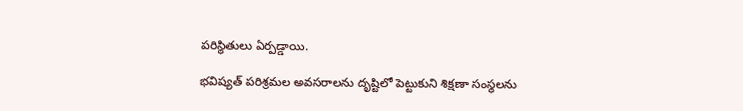పరిస్థితులు ఏర్పడ్డాయి.

భవిష్యత్ పరిశ్రమల అవసరాలను దృష్టిలో పెట్టుకుని శిక్షణా సంస్థలను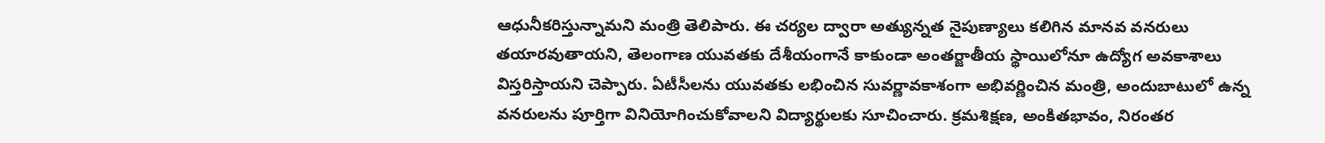ఆధునీకరిస్తున్నామని మంత్రి తెలిపారు. ఈ చర్యల ద్వారా అత్యున్నత నైపుణ్యాలు కలిగిన మానవ వనరులు తయారవుతాయని, తెలంగాణ యువతకు దేశీయంగానే కాకుండా అంతర్జాతీయ స్థాయిలోనూ ఉద్యోగ అవకాశాలు విస్తరిస్తాయని చెప్పారు. ఏటీసీలను యువతకు లభించిన సువర్ణావకాశంగా అభివర్ణించిన మంత్రి, అందుబాటులో ఉన్న వనరులను పూర్తిగా వినియోగించుకోవాలని విద్యార్థులకు సూచించారు. క్రమశిక్షణ, అంకితభావం, నిరంతర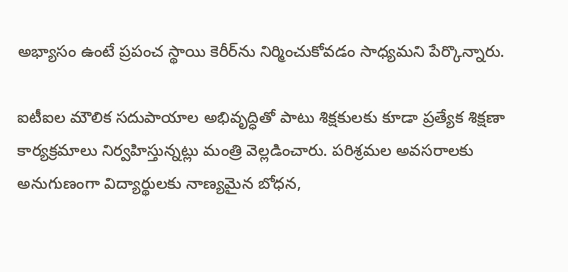అభ్యాసం ఉంటే ప్రపంచ స్థాయి కెరీర్‌ను నిర్మించుకోవడం సాధ్యమని పేర్కొన్నారు.

ఐటీఐల మౌలిక సదుపాయాల అభివృద్ధితో పాటు శిక్షకులకు కూడా ప్రత్యేక శిక్షణా కార్యక్రమాలు నిర్వహిస్తున్నట్లు మంత్రి వెల్లడించారు. పరిశ్రమల అవసరాలకు అనుగుణంగా విద్యార్థులకు నాణ్యమైన బోధన,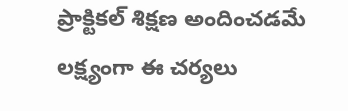ప్రాక్టికల్ శిక్షణ అందించడమే లక్ష్యంగా ఈ చర్యలు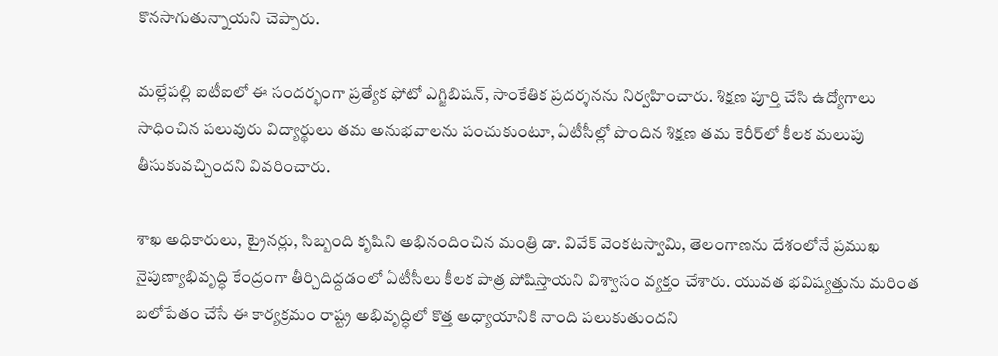కొనసాగుతున్నాయని చెప్పారు.

మల్లేపల్లి ఐటీఐలో ఈ సందర్భంగా ప్రత్యేక ఫోటో ఎగ్జిబిషన్, సాంకేతిక ప్రదర్శనను నిర్వహించారు. శిక్షణ పూర్తి చేసి ఉద్యోగాలు సాధించిన పలువురు విద్యార్థులు తమ అనుభవాలను పంచుకుంటూ, ఏటీసీల్లో పొందిన శిక్షణ తమ కెరీర్‌లో కీలక మలుపు తీసుకువచ్చిందని వివరించారు.

శాఖ అధికారులు, ట్రైనర్లు, సిబ్బంది కృషిని అభినందించిన మంత్రి డా. వివేక్ వెంకటస్వామి, తెలంగాణను దేశంలోనే ప్రముఖ నైపుణ్యాభివృద్ధి కేంద్రంగా తీర్చిదిద్దడంలో ఏటీసీలు కీలక పాత్ర పోషిస్తాయని విశ్వాసం వ్యక్తం చేశారు. యువత భవిష్యత్తును మరింత బలోపేతం చేసే ఈ కార్యక్రమం రాష్ట్ర అభివృద్ధిలో కొత్త అధ్యాయానికి నాంది పలుకుతుందని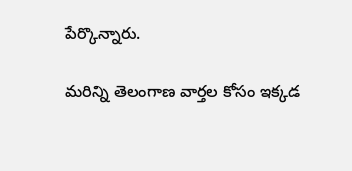పేర్కొన్నారు.

మరిన్ని తెలంగాణ వార్తల కోసం ఇక్కడ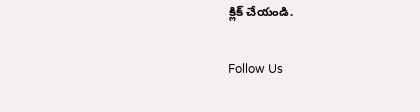క్లిక్ చేయండి.

Follow Us